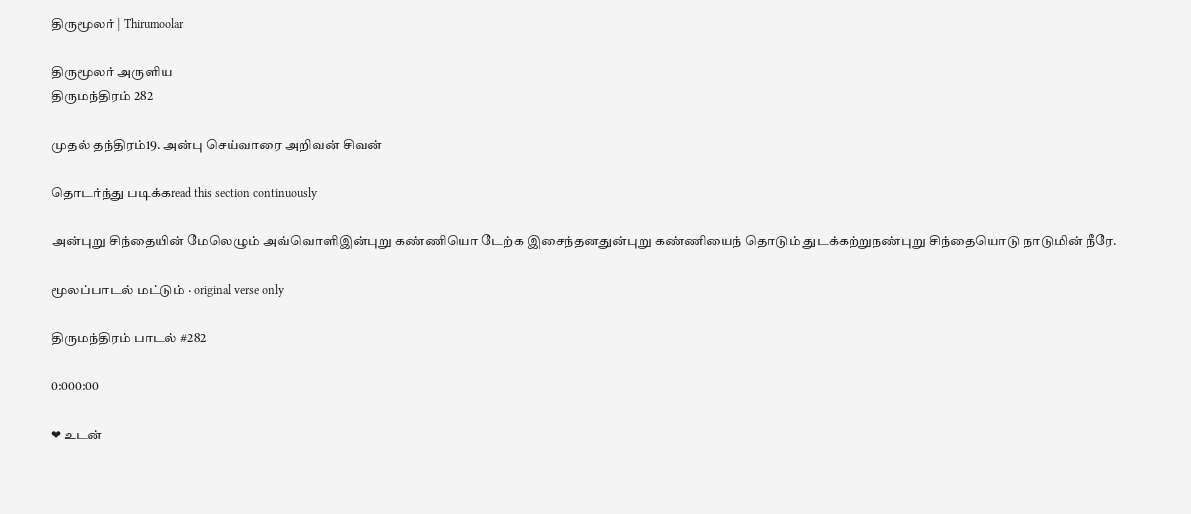திருமூலர் | Thirumoolar

திருமூலர் அருளிய
திருமந்திரம் 282

முதல் தந்திரம்19. அன்பு செய்வாரை அறிவன் சிவன்

தொடர்ந்து படிக்கread this section continuously

அன்புறு சிந்தையின் மேலெழும் அவ்வொளிஇன்புறு கண்ணியொ டேற்க இசைந்தனதுன்புறு கண்ணியைந் தொடும் துடக்கற்றுநண்புறு சிந்தையொடு நாடுமின் நீரே.

மூலப்பாடல் மட்டும் · original verse only

திருமந்திரம் பாடல் #282

0:000:00

❤ உடன்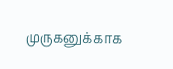முருகனுக்காக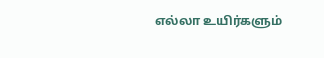எல்லா உயிர்களும்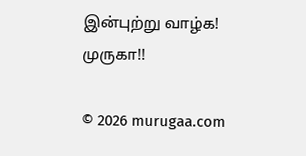இன்புற்று வாழ்க! முருகா!!

© 2026 murugaa.com